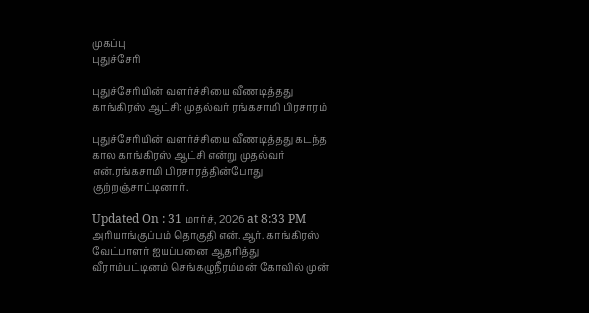முகப்பு
புதுச்சேரி

புதுச்சேரியின் வளர்ச்சியை வீணடித்தது காங்கிரஸ் ஆட்சி: முதல்வர் ரங்கசாமி பிரசாரம்

புதுச்சேரியின் வளர்ச்சியை வீணடித்தது கடந்த கால காங்கிரஸ் ஆட்சி என்று முதல்வர் என்.ரங்கசாமி பிரசாரத்தின்போது குற்றஞ்சாட்டினார்.

Updated On : 31 மார்ச், 2026 at 8:33 PM
அரியாங்குப்பம் தொகுதி என்.ஆர். காங்கிரஸ் வேட்பாளர் ஐயப்பனை ஆதரித்து வீராம்பட்டினம் செங்கழுநீரம்மன் கோவில் முன்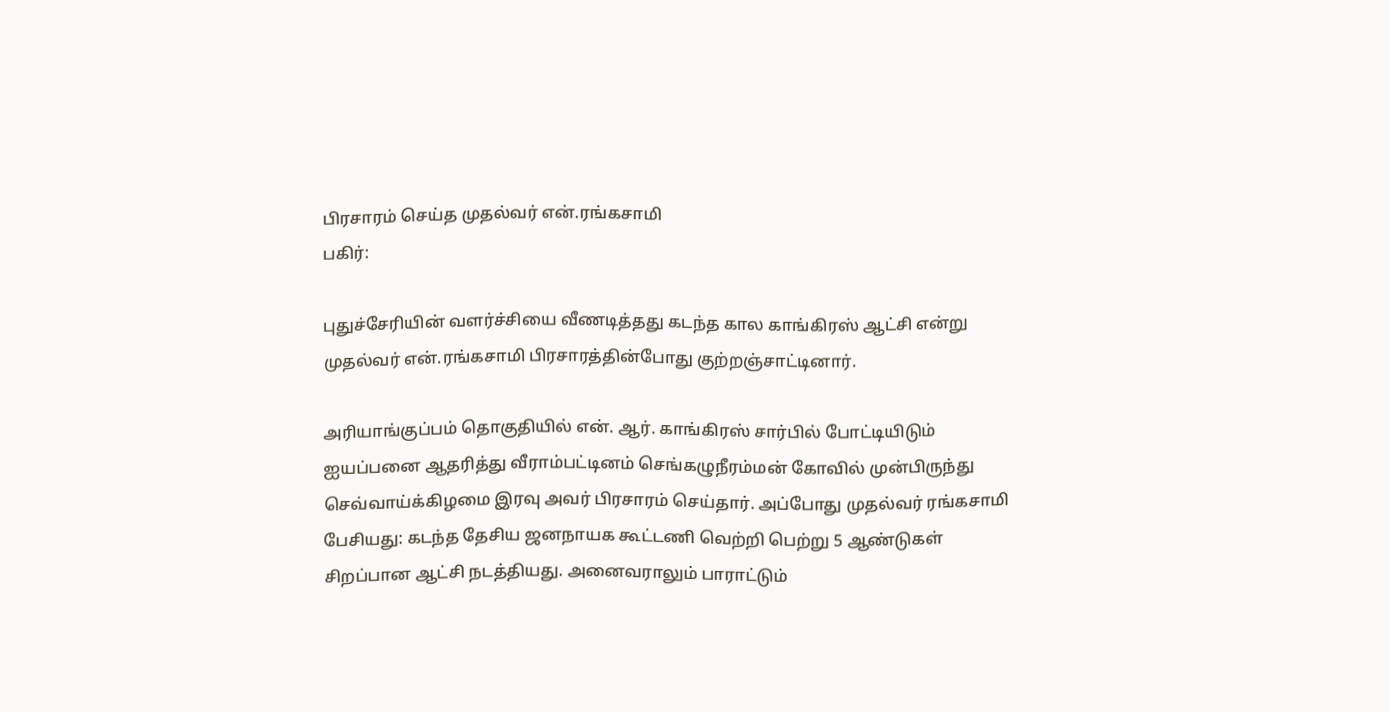பிரசாரம் செய்த முதல்வர் என்.ரங்கசாமி
பகிர்:

புதுச்சேரியின் வளர்ச்சியை வீணடித்தது கடந்த கால காங்கிரஸ் ஆட்சி என்று முதல்வர் என்.ரங்கசாமி பிரசாரத்தின்போது குற்றஞ்சாட்டினார்.

அரியாங்குப்பம் தொகுதியில் என். ஆர். காங்கிரஸ் சார்பில் போட்டியிடும் ஐயப்பனை ஆதரித்து வீராம்பட்டினம் செங்கழுநீரம்மன் கோவில் முன்பிருந்து செவ்வாய்க்கிழமை இரவு அவர் பிரசாரம் செய்தார். அப்போது முதல்வர் ரங்கசாமி பேசியது: கடந்த தேசிய ஜனநாயக கூட்டணி வெற்றி பெற்று 5 ஆண்டுகள் சிறப்பான ஆட்சி நடத்தியது. அனைவராலும் பாராட்டும்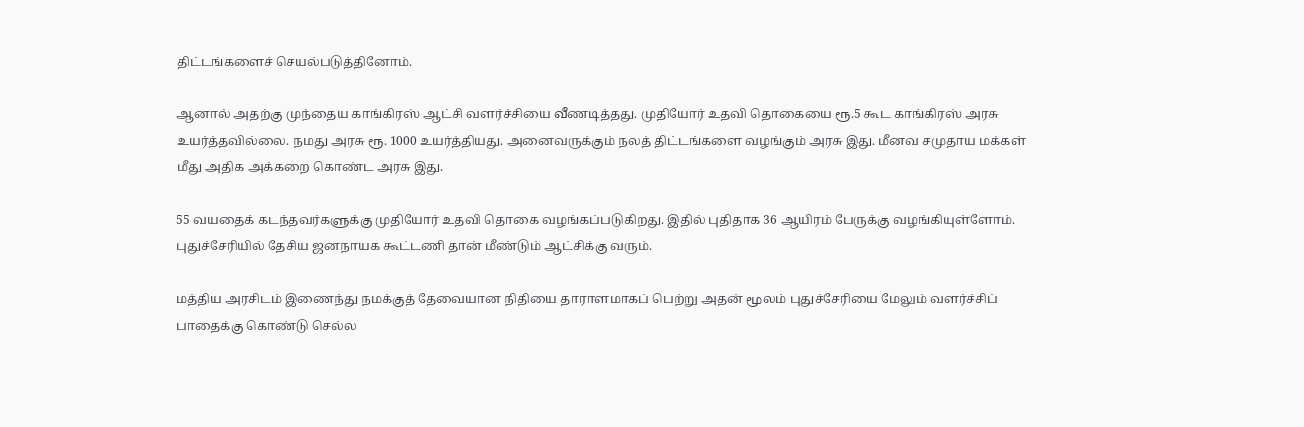திட்டங்களைச் செயல்படுத்தினோம்.

ஆனால் அதற்கு முந்தைய காங்கிரஸ் ஆட்சி வளர்ச்சியை வீணடித்தது. முதியோர் உதவி தொகையை ரூ.5 கூட காங்கிரஸ் அரசு உயர்த்தவில்லை. நமது அரசு ரூ. 1000 உயர்த்தியது. அனைவருக்கும் நலத் திட்டங்களை வழங்கும் அரசு இது. மீனவ சமுதாய மக்கள் மீது அதிக அக்கறை கொண்ட அரசு இது.

55 வயதைக் கடந்தவர்களுக்கு முதியோர் உதவி தொகை வழங்கப்படுகிறது. இதில் புதிதாக 36 ஆயிரம் பேருக்கு வழங்கியுள்ளோம். புதுச்சேரியில் தேசிய ஜனநாயக கூட்டணி தான் மீண்டும் ஆட்சிக்கு வரும்.

மத்திய அரசிடம் இணைந்து நமக்குத் தேவையான நிதியை தாராளமாகப் பெற்று அதன் மூலம் புதுச்சேரியை மேலும் வளர்ச்சிப் பாதைக்கு கொண்டு செல்ல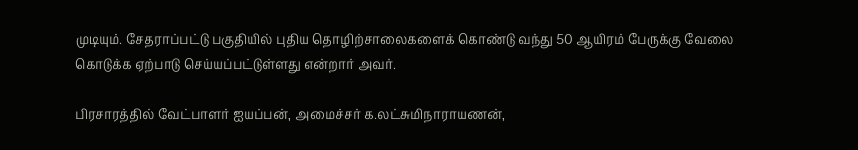முடியும். சேதராப்பட்டு பகுதியில் புதிய தொழிற்சாலைகளைக் கொண்டு வந்து 50 ஆயிரம் பேருக்கு வேலை கொடுக்க ஏற்பாடு செய்யப்பட்டுள்ளது என்றார் அவர்.

பிரசாரத்தில் வேட்பாளர் ஐயப்பன், அமைச்சர் க.லட்சுமிநாராயணன்,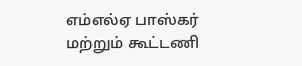எம்எல்ஏ பாஸ்கர் மற்றும் கூட்டணி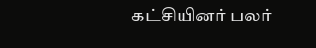கட்சியினர் பலர்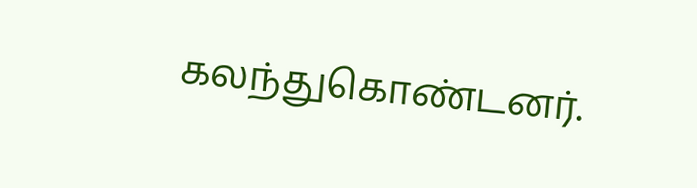கலந்துகொண்டனர்.